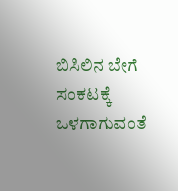ಬಿಸಿಲಿನ ಬೇಗೆ ಸಂಕಟಕ್ಕೆ ಒಳಗಾಗುವಂತೆ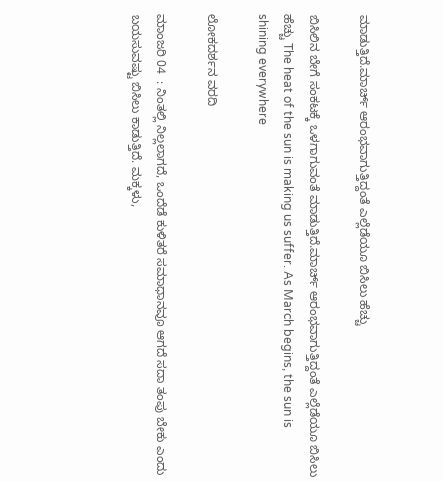ಮಾಡುತ್ತಿದೆ.ಮಾರ್ಚ್‌ ಆರಂಭವಾಗುತ್ತಿದ್ದಂತೆ ಎಲ್ಲೆಡೆಯೂ ಬಿಸಿಲು ಹೆಚ್ಚು

ಬಿಸಿಲಿನ ಬೇಗೆ ಸಂಕಟಕ್ಕೆ ಒಳಗಾಗುವಂತೆ ಮಾಡುತ್ತಿದೆ.ಮಾರ್ಚ್‌ ಆರಂಭವಾಗುತ್ತಿದ್ದಂತೆ ಎಲ್ಲೆಡೆಯೂ ಬಿಸಿಲು ಹೆಚ್ಚು The heat of the sun is making us suffer. As March begins, the sun is shining everywhere

ಲೋಕದರ್ಶನ ವರದಿ

ಮಾಂಜರಿ 04  : ನಿಂತಲ್ಲಿ ನಿಲ್ಲಲಾಗದೆ, ಒಂದೆಡೆ ಕುಳಿತರೆ ಸಮಾಧಾನವೂ ಆಗದೆ ಸದಾ ತಂಪು ಬೇಕು ಎಂದು ಬಯಸುವಷ್ಟು ಬಿಸಿಲು ಕಾಡುತ್ತಿದೆ. ಮಕ್ಕಳು,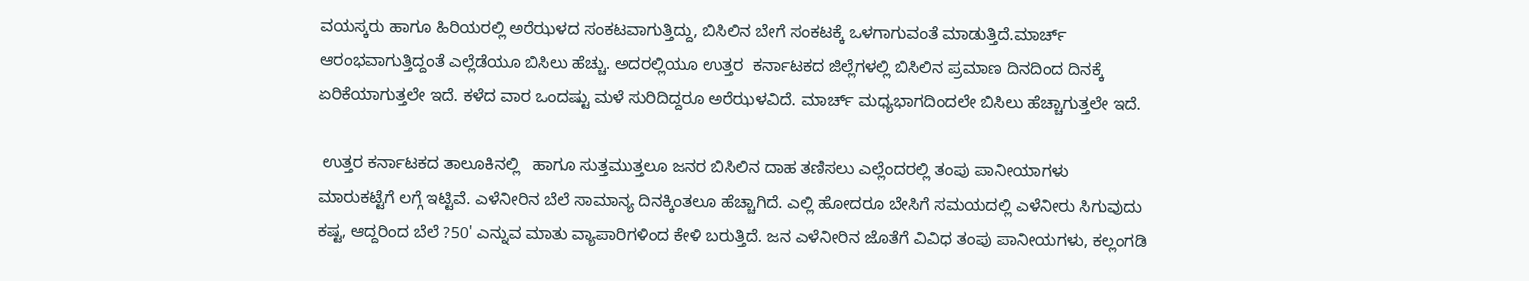ವಯಸ್ಕರು ಹಾಗೂ ಹಿರಿಯರಲ್ಲಿ ಅರೆಝಳದ ಸಂಕಟವಾಗುತ್ತಿದ್ದು, ಬಿಸಿಲಿನ ಬೇಗೆ ಸಂಕಟಕ್ಕೆ ಒಳಗಾಗುವಂತೆ ಮಾಡುತ್ತಿದೆ.ಮಾರ್ಚ್‌ ಆರಂಭವಾಗುತ್ತಿದ್ದಂತೆ ಎಲ್ಲೆಡೆಯೂ ಬಿಸಿಲು ಹೆಚ್ಚು. ಅದರಲ್ಲಿಯೂ ಉತ್ತರ  ಕರ್ನಾಟಕದ ಜಿಲ್ಲೆಗಳಲ್ಲಿ ಬಿಸಿಲಿನ ಪ್ರಮಾಣ ದಿನದಿಂದ ದಿನಕ್ಕೆ ಏರಿಕೆಯಾಗುತ್ತಲೇ ಇದೆ. ಕಳೆದ ವಾರ ಒಂದಷ್ಟು ಮಳೆ ಸುರಿದಿದ್ದರೂ ಅರೆಝಳವಿದೆ. ಮಾರ್ಚ್‌ ಮಧ್ಯಭಾಗದಿಂದಲೇ ಬಿಸಿಲು ಹೆಚ್ಚಾಗುತ್ತಲೇ ಇದೆ.

 ಉತ್ತರ ಕರ್ನಾಟಕದ ತಾಲೂಕಿನಲ್ಲಿ   ಹಾಗೂ ಸುತ್ತಮುತ್ತಲೂ ಜನರ ಬಿಸಿಲಿನ ದಾಹ ತಣಿಸಲು ಎಲ್ಲೆಂದರಲ್ಲಿ ತಂಪು ಪಾನೀಯಾಗಳು ಮಾರುಕಟ್ಟೆಗೆ ಲಗ್ಗೆ ಇಟ್ಟಿವೆ. ಎಳೆನೀರಿನ ಬೆಲೆ ಸಾಮಾನ್ಯ ದಿನಕ್ಕಿಂತಲೂ ಹೆಚ್ಚಾಗಿದೆ. ಎಲ್ಲಿ ಹೋದರೂ ಬೇಸಿಗೆ ಸಮಯದಲ್ಲಿ ಎಳೆನೀರು ಸಿಗುವುದು ಕಷ್ಟ, ಆದ್ದರಿಂದ ಬೆಲೆ ?50' ಎನ್ನುವ ಮಾತು ವ್ಯಾಪಾರಿಗಳಿಂದ ಕೇಳಿ ಬರುತ್ತಿದೆ. ಜನ ಎಳೆನೀರಿನ ಜೊತೆಗೆ ವಿವಿಧ ತಂಪು ಪಾನೀಯಗಳು, ಕಲ್ಲಂಗಡಿ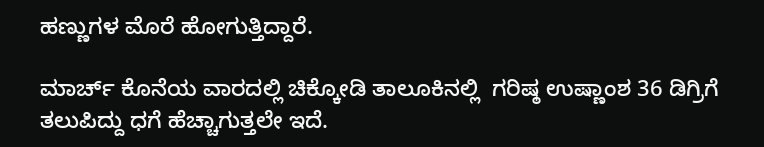ಹಣ್ಣುಗಳ ಮೊರೆ ಹೋಗುತ್ತಿದ್ದಾರೆ.

ಮಾರ್ಚ್‌ ಕೊನೆಯ ವಾರದಲ್ಲಿ ಚಿಕ್ಕೋಡಿ ತಾಲೂಕಿನಲ್ಲಿ  ಗರಿಷ್ಠ ಉಷ್ಣಾಂಶ 36 ಡಿಗ್ರಿಗೆ ತಲುಪಿದ್ದು ಧಗೆ ಹೆಚ್ಚಾಗುತ್ತಲೇ ಇದೆ.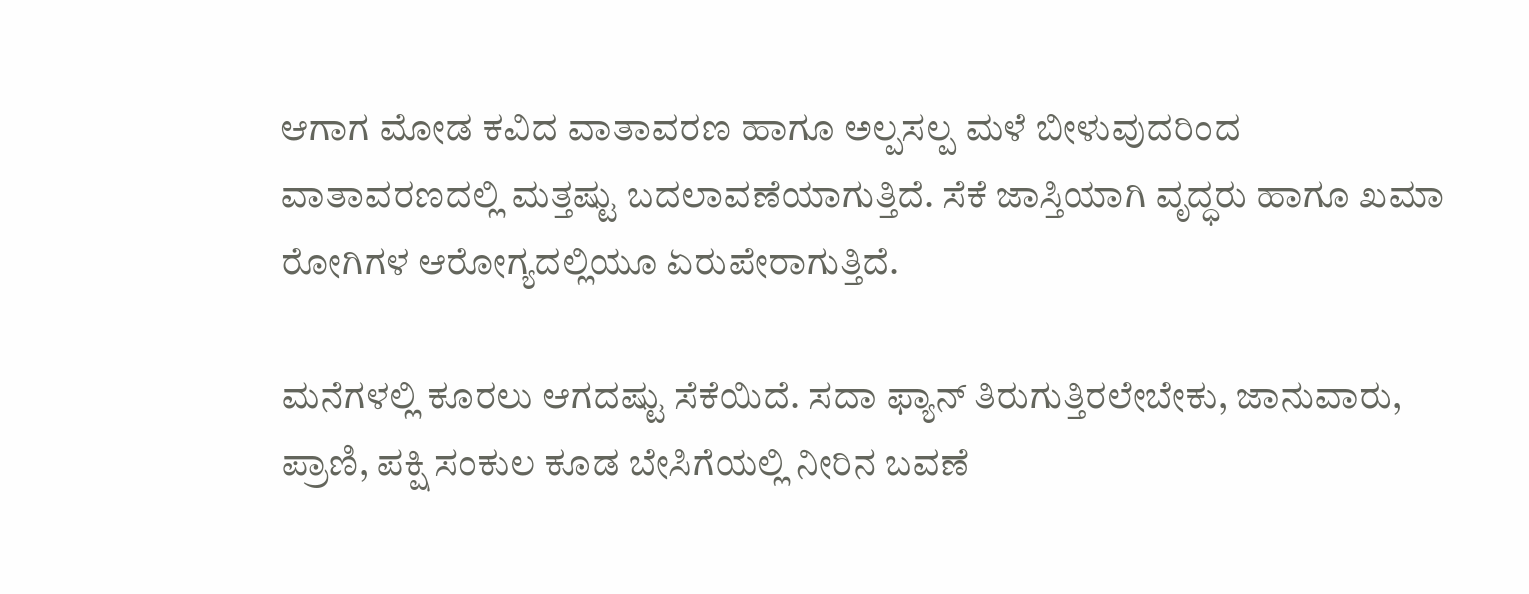ಆಗಾಗ ಮೋಡ ಕವಿದ ವಾತಾವರಣ ಹಾಗೂ ಅಲ್ಪಸಲ್ಪ ಮಳೆ ಬೀಳುವುದರಿಂದ ವಾತಾವರಣದಲ್ಲಿ ಮತ್ತಷ್ಟು ಬದಲಾವಣೆಯಾಗುತ್ತಿದೆ. ಸೆಕೆ ಜಾಸ್ತಿಯಾಗಿ ವೃದ್ಧರು ಹಾಗೂ ಖಮಾ ರೋಗಿಗಳ ಆರೋಗ್ಯದಲ್ಲಿಯೂ ಏರುಪೇರಾಗುತ್ತಿದೆ.

ಮನೆಗಳಲ್ಲಿ ಕೂರಲು ಆಗದಷ್ಟು ಸೆಕೆಯಿದೆ. ಸದಾ ಫ್ಯಾನ್ ತಿರುಗುತ್ತಿರಲೇಬೇಕು, ಜಾನುವಾರು, ಪ್ರಾಣಿ, ಪಕ್ಷಿ ಸಂಕುಲ ಕೂಡ ಬೇಸಿಗೆಯಲ್ಲಿ ನೀರಿನ ಬವಣೆ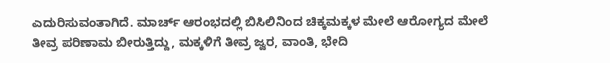ಎದುರಿಸುವಂತಾಗಿದೆ. ಮಾರ್ಚ್‌ ಆರಂಭದಲ್ಲಿ ಬಿಸಿಲಿನಿಂದ ಚಿಕ್ಕಮಕ್ಕಳ ಮೇಲೆ ಆರೋಗ್ಯದ ಮೇಲೆ ತೀವ್ರ ಪರಿಣಾಮ ಬೀರುತ್ತಿದ್ದು, ಮಕ್ಕಳಿಗೆ ತೀವ್ರ ಜ್ವರ, ವಾಂತಿ, ಭೇದಿ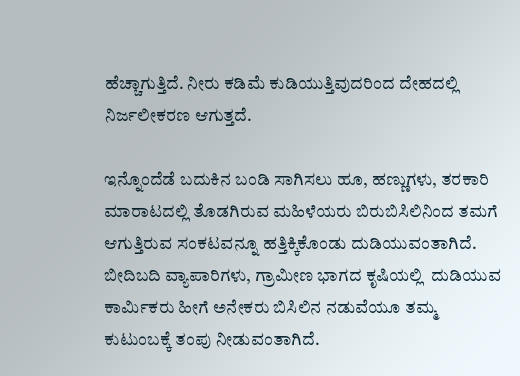ಹೆಚ್ಚಾಗುತ್ತಿದೆ. ನೀರು ಕಡಿಮೆ ಕುಡಿಯುತ್ತಿವುದರಿಂದ ದೇಹದಲ್ಲಿ ನಿರ್ಜಲೀಕರಣ ಆಗುತ್ತದೆ.

ಇನ್ನೊಂದೆಡೆ ಬದುಕಿನ ಬಂಡಿ ಸಾಗಿಸಲು ಹೂ, ಹಣ್ಣುಗಳು, ತರಕಾರಿ ಮಾರಾಟದಲ್ಲಿ ತೊಡಗಿರುವ ಮಹಿಳೆಯರು ಬಿರುಬಿಸಿಲಿನಿಂದ ತಮಗೆ ಆಗುತ್ತಿರುವ ಸಂಕಟವನ್ನೂ ಹತ್ತಿಕ್ಕಿಕೊಂಡು ದುಡಿಯುವಂತಾಗಿದೆ. ಬೀದಿಬದಿ ವ್ಯಾಪಾರಿಗಳು, ಗ್ರಾಮೀಣ ಭಾಗದ ಕೃಷಿಯಲ್ಲಿ  ದುಡಿಯುವ ಕಾರ್ಮಿಕರು ಹೀಗೆ ಅನೇಕರು ಬಿಸಿಲಿನ ನಡುವೆಯೂ ತಮ್ಮ ಕುಟುಂಬಕ್ಕೆ ತಂಪು ನೀಡುವಂತಾಗಿದೆ.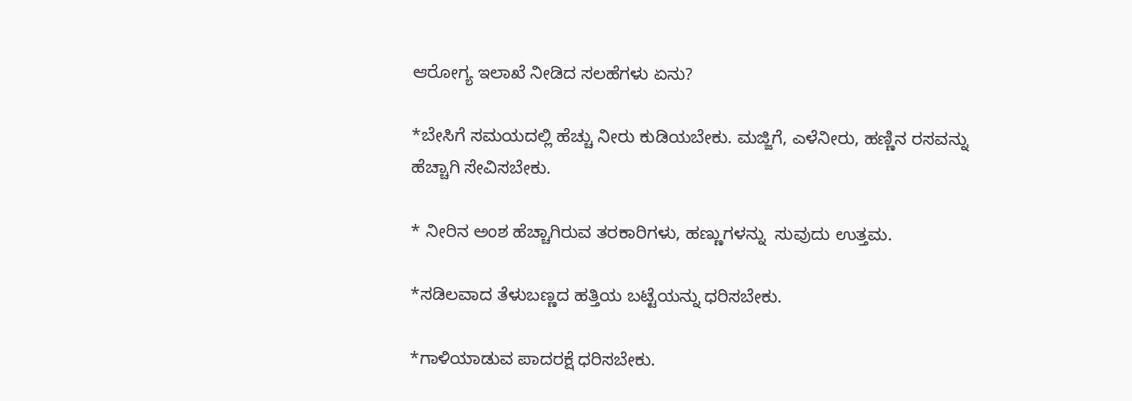ಆರೋಗ್ಯ ಇಲಾಖೆ ನೀಡಿದ ಸಲಹೆಗಳು ಏನು?

*ಬೇಸಿಗೆ ಸಮಯದಲ್ಲಿ ಹೆಚ್ಚು ನೀರು ಕುಡಿಯಬೇಕು. ಮಜ್ಜಿಗೆ, ಎಳೆನೀರು, ಹಣ್ಣಿನ ರಸವನ್ನು ಹೆಚ್ಚಾಗಿ ಸೇವಿಸಬೇಕು.

* ನೀರಿನ ಅಂಶ ಹೆಚ್ಚಾಗಿರುವ ತರಕಾರಿಗಳು, ಹಣ್ಣುಗಳನ್ನು  ಸುವುದು ಉತ್ತಮ.

*ಸಡಿಲವಾದ ತೆಳುಬಣ್ಣದ ಹತ್ತಿಯ ಬಟ್ಟೆಯನ್ನು ಧರಿಸಬೇಕು.

*ಗಾಳಿಯಾಡುವ ಪಾದರಕ್ಷೆ ಧರಿಸಬೇಕು.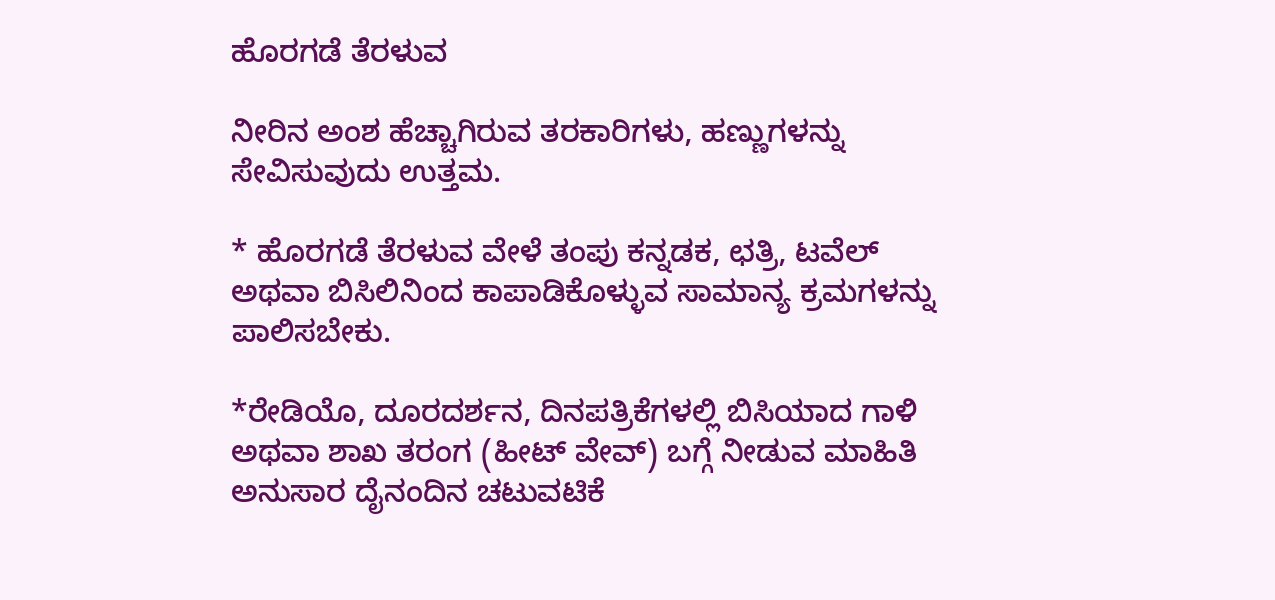ಹೊರಗಡೆ ತೆರಳುವ

ನೀರಿನ ಅಂಶ ಹೆಚ್ಚಾಗಿರುವ ತರಕಾರಿಗಳು, ಹಣ್ಣುಗಳನ್ನು ಸೇವಿಸುವುದು ಉತ್ತಮ.

* ಹೊರಗಡೆ ತೆರಳುವ ವೇಳೆ ತಂಪು ಕನ್ನಡಕ, ಛತ್ರಿ, ಟವೆಲ್ ಅಥವಾ ಬಿಸಿಲಿನಿಂದ ಕಾಪಾಡಿಕೊಳ್ಳುವ ಸಾಮಾನ್ಯ ಕ್ರಮಗಳನ್ನು ಪಾಲಿಸಬೇಕು.

*ರೇಡಿಯೊ, ದೂರದರ್ಶನ, ದಿನಪತ್ರಿಕೆಗಳಲ್ಲಿ ಬಿಸಿಯಾದ ಗಾಳಿ ಅಥವಾ ಶಾಖ ತರಂಗ (ಹೀಟ್ ವೇವ್) ಬಗ್ಗೆ ನೀಡುವ ಮಾಹಿತಿ ಅನುಸಾರ ದೈನಂದಿನ ಚಟುವಟಿಕೆ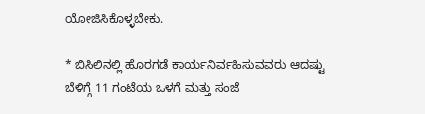ಯೋಜಿಸಿಕೊಳ್ಳಬೇಕು.

* ಬಿಸಿಲಿನಲ್ಲಿ ಹೊರಗಡೆ ಕಾರ್ಯನಿರ್ವಹಿಸುವವರು ಆದಷ್ಟು ಬೆಳಿಗ್ಗೆ 11 ಗಂಟೆಯ ಒಳಗೆ ಮತ್ತು ಸಂಜೆ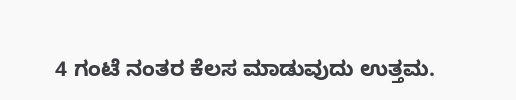4 ಗಂಟೆ ನಂತರ ಕೆಲಸ ಮಾಡುವುದು ಉತ್ತಮ.